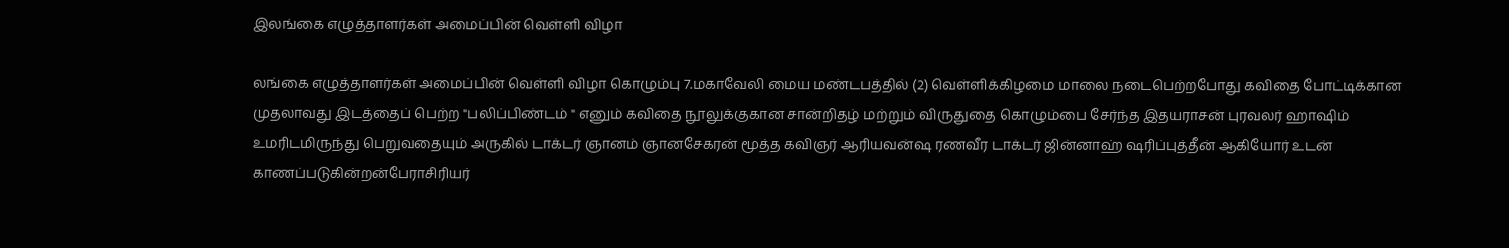இலங்கை எழுத்தாளர்கள் அமைப்பின் வெள்ளி விழா

லங்கை எழுத்தாளர்கள் அமைப்பின் வெள்ளி விழா கொழும்பு 7.மகாவேலி மைய மண்டபத்தில் (2) வெள்ளிக்கிழமை மாலை நடைபெற்றபோது கவிதை போட்டிக்கான முதலாவது இடத்தைப் பெற்ற "பலிப்பிண்டம் " எனும் கவிதை நூலுக்குகான சான்றிதழ் மற்றும் விருதுதை கொழும்பை சேர்ந்த இதயராசன் புரவலர் ஹாஷிம் உமரிடமிருந்து பெறுவதையும் அருகில் டாக்டர் ஞானம் ஞானசேகரன் மூத்த கவிஞர் ஆரியவன்ஷ ரணவீர டாக்டர் ஜின்னாஹ் ஷரிப்புத்தீன் ஆகியோர் உடன் காணப்படுகின்றன்பேராசிரியர்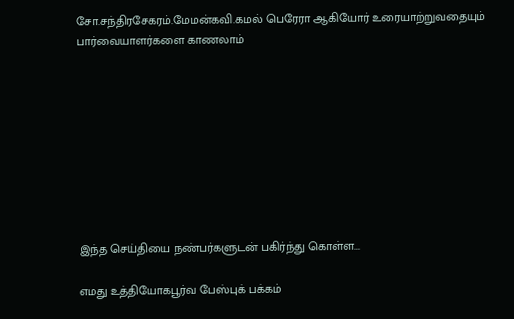சோ.சந்திரசேகரம்.மேமன்கவி.கமல்‌ பெரேரா ஆகியோர் உரையாற்றுவதையும் பார்வையாளர்களை காணலாம்









இந்த செய்தியை நண்பர்களுடன் பகிர்ந்து கொள்ள...

எமது உத்தியோகபூர்வ பேஸ்புக் பக்கம்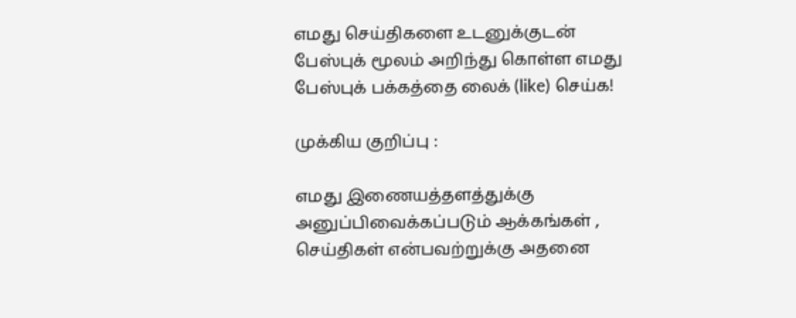எமது செய்திகளை உடனுக்குடன் பேஸ்புக் மூலம் அறிந்து கொள்ள எமது பேஸ்புக் பக்கத்தை லைக் (like) செய்க!

முக்கிய குறிப்பு :

எமது இணையத்தளத்துக்கு அனுப்பிவைக்கப்படும் ஆக்கங்கள் , செய்திகள் என்பவற்றுக்கு அதனை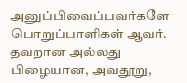அனுப்பிவைப்பவர்களே பொறுப்பாளிகள் ஆவர். தவறான அல்லது பிழையான, அவதூறு,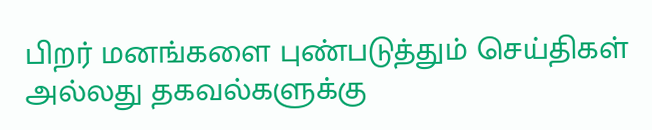பிறர் மனங்களை புண்படுத்தும் செய்திகள் அல்லது தகவல்களுக்கு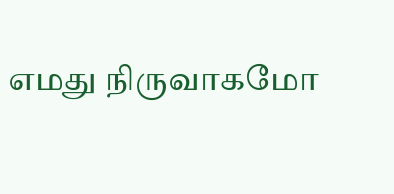எமது நிருவாகமோ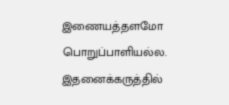இணையத்தளமோ பொறுப்பாளியல்ல. இதனைக்கருத்தில்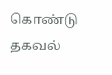கொண்டு தகவல்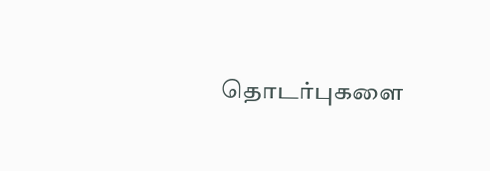தொடர்புகளை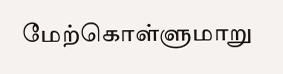மேற்கொள்ளுமாறு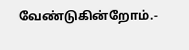வேண்டுகின்றோம்.-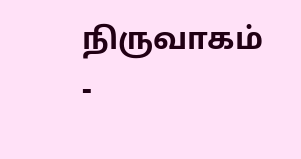நிருவாகம் -